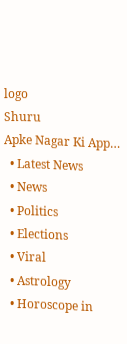logo
Shuru
Apke Nagar Ki App…
  • Latest News
  • News
  • Politics
  • Elections
  • Viral
  • Astrology
  • Horoscope in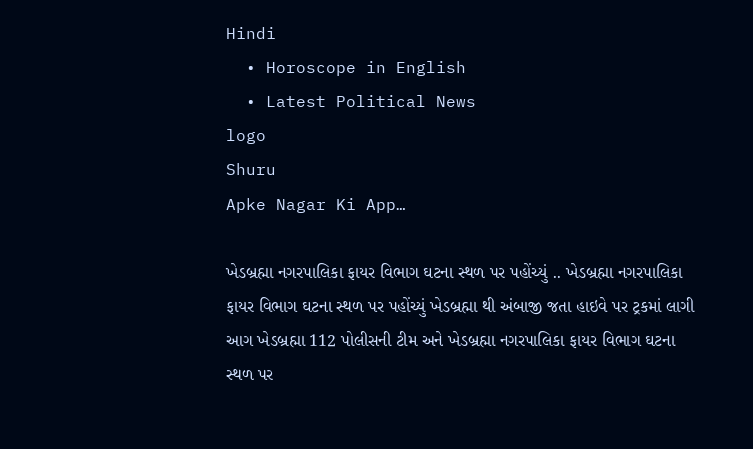Hindi
  • Horoscope in English
  • Latest Political News
logo
Shuru
Apke Nagar Ki App…

ખેડબ્રહ્મા નગરપાલિકા ફાયર વિભાગ ઘટના સ્થળ પર પહોંચ્યું .. ખેડબ્રહ્મા નગરપાલિકા ફાયર વિભાગ ઘટના સ્થળ પર પહોંચ્યું ખેડબ્રહ્મા થી અંબાજી જતા હાઇવે પર ટ્રકમાં લાગી આગ ખેડબ્રહ્મા 112 પોલીસની ટીમ અને ખેડબ્રહ્મા નગરપાલિકા ફાયર વિભાગ ઘટના સ્થળ પર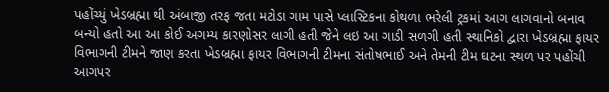પહોંચ્યું ખેડબ્રહ્મા થી અંબાજી તરફ જતા મટોડા ગામ પાસે પ્લાસ્ટિકના કોથળા ભરેલી ટ્રકમાં આગ લાગવાનો બનાવ બન્યો હતો આ આ કોઈ અગમ્ય કારણોસર લાગી હતી જેને લઇ આ ગાડી સળગી હતી સ્થાનિકો દ્વારા ખેડબ્રહ્મા ફાયર વિભાગની ટીમને જાણ કરતા ખેડબ્રહ્મા ફાયર વિભાગની ટીમના સંતોષભાઈ અને તેમની ટીમ ઘટના સ્થળ પર પહોંચી આગપર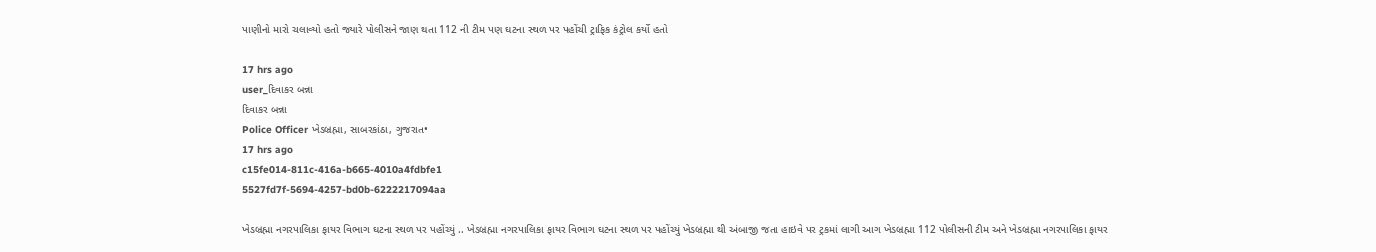પાણીનો મારો ચલાવ્યો હતો જ્યારે પોલીસને જાણ થતા 112 ની ટીમ પણ ઘટના સ્થળ પર પહોંચી ટ્રાફિક કંટ્રોલ કર્યો હતો

17 hrs ago
user_દિવાકર બન્ના
દિવાકર બન્ના
Police Officer ખેડબ્રહ્મા, સાબરકાંઠા, ગુજરાત•
17 hrs ago
c15fe014-811c-416a-b665-4010a4fdbfe1
5527fd7f-5694-4257-bd0b-6222217094aa

ખેડબ્રહ્મા નગરપાલિકા ફાયર વિભાગ ઘટના સ્થળ પર પહોંચ્યું .. ખેડબ્રહ્મા નગરપાલિકા ફાયર વિભાગ ઘટના સ્થળ પર પહોંચ્યું ખેડબ્રહ્મા થી અંબાજી જતા હાઇવે પર ટ્રકમાં લાગી આગ ખેડબ્રહ્મા 112 પોલીસની ટીમ અને ખેડબ્રહ્મા નગરપાલિકા ફાયર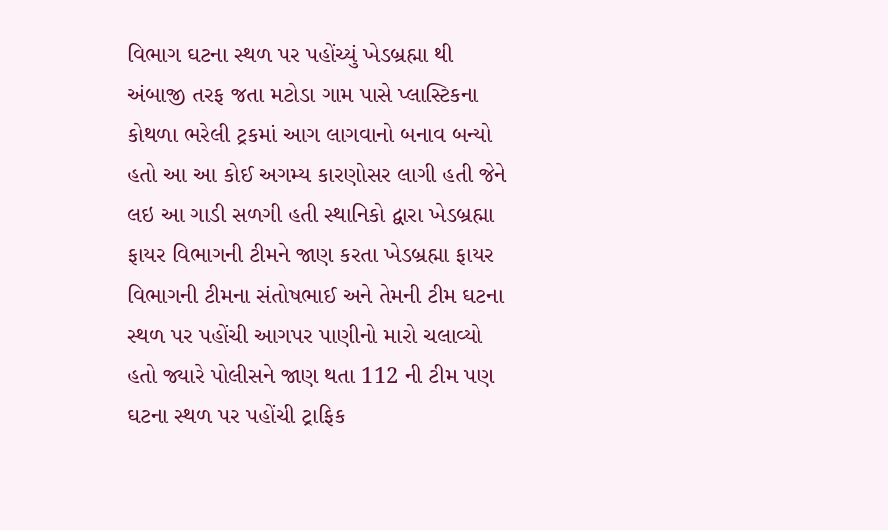વિભાગ ઘટના સ્થળ પર પહોંચ્યું ખેડબ્રહ્મા થી અંબાજી તરફ જતા મટોડા ગામ પાસે પ્લાસ્ટિકના કોથળા ભરેલી ટ્રકમાં આગ લાગવાનો બનાવ બન્યો હતો આ આ કોઈ અગમ્ય કારણોસર લાગી હતી જેને લઇ આ ગાડી સળગી હતી સ્થાનિકો દ્વારા ખેડબ્રહ્મા ફાયર વિભાગની ટીમને જાણ કરતા ખેડબ્રહ્મા ફાયર વિભાગની ટીમના સંતોષભાઈ અને તેમની ટીમ ઘટના સ્થળ પર પહોંચી આગપર પાણીનો મારો ચલાવ્યો હતો જ્યારે પોલીસને જાણ થતા 112 ની ટીમ પણ ઘટના સ્થળ પર પહોંચી ટ્રાફિક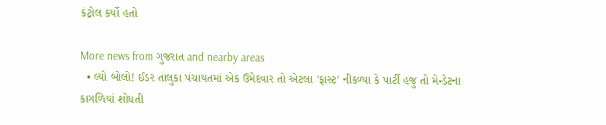કંટ્રોલ કર્યો હતો

More news from ગુજરાત and nearby areas
  • લ્યો બોલો! ઈડર તાલુકા પંચાયતમાં એક ઉમેદવાર તો એટલા 'ફાસ્ટ' નીકળ્યા કે પાર્ટી હજુ તો મેન્ડેટના કાગળિયાં શોધતી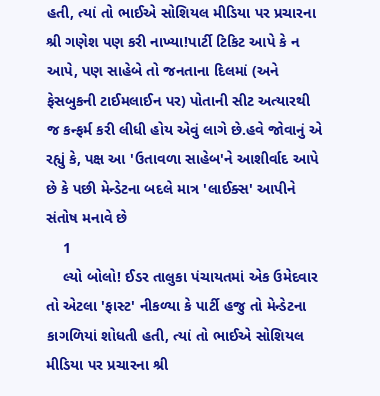હતી, ત્યાં તો ભાઈએ સોશિયલ મીડિયા પર પ્રચારના શ્રી ગણેશ પણ કરી નાખ્યા!પાર્ટી ટિકિટ આપે કે ન આપે, પણ સાહેબે તો જનતાના દિલમાં (અને ફેસબુકની ટાઈમલાઈન પર) પોતાની સીટ અત્યારથી જ કન્ફર્મ કરી લીધી હોય એવું લાગે છે.હવે જોવાનું એ રહ્યું કે, પક્ષ આ 'ઉતાવળા સાહેબ'ને આશીર્વાદ આપે છે કે પછી મેન્ડેટના બદલે માત્ર 'લાઈક્સ' આપીને સંતોષ મનાવે છે
    1
    લ્યો બોલો! ઈડર તાલુકા પંચાયતમાં એક ઉમેદવાર તો એટલા 'ફાસ્ટ' નીકળ્યા કે પાર્ટી હજુ તો મેન્ડેટના કાગળિયાં શોધતી હતી, ત્યાં તો ભાઈએ સોશિયલ મીડિયા પર પ્રચારના શ્રી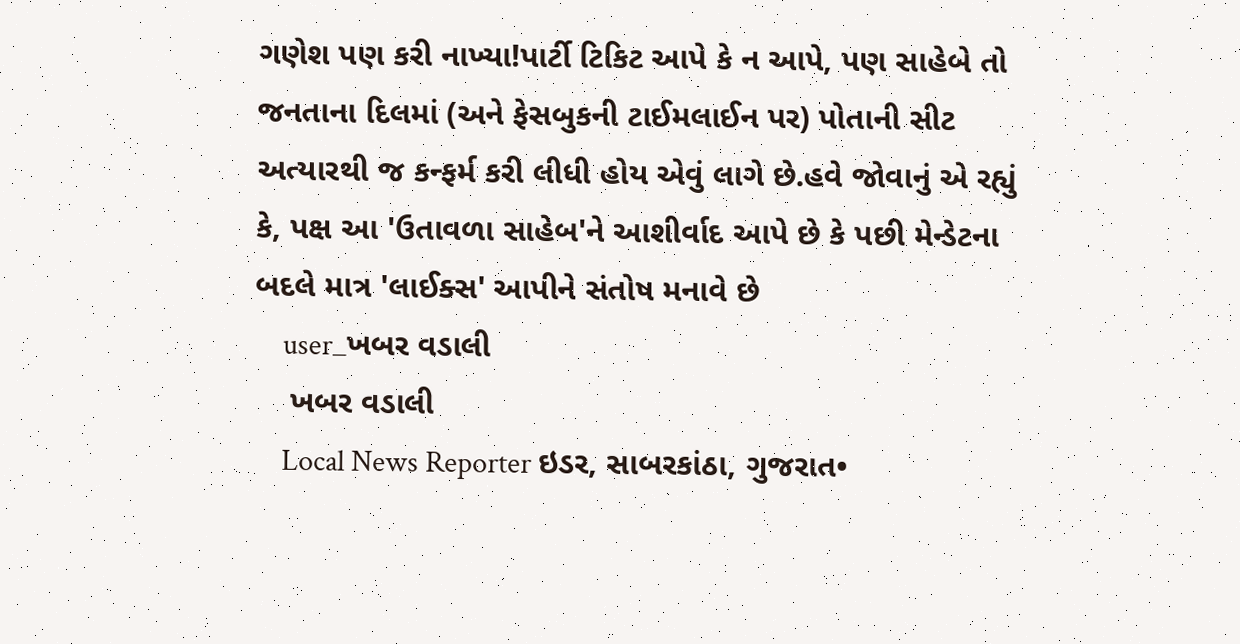ગણેશ પણ કરી નાખ્યા!પાર્ટી ટિકિટ આપે કે ન આપે, પણ સાહેબે તો જનતાના દિલમાં (અને ફેસબુકની ટાઈમલાઈન પર) પોતાની સીટ અત્યારથી જ કન્ફર્મ કરી લીધી હોય એવું લાગે છે.હવે જોવાનું એ રહ્યું કે, પક્ષ આ 'ઉતાવળા સાહેબ'ને આશીર્વાદ આપે છે કે પછી મેન્ડેટના બદલે માત્ર 'લાઈક્સ' આપીને સંતોષ મનાવે છે
    user_ખબર વડાલી
    ખબર વડાલી
    Local News Reporter ઇડર, સાબરકાંઠા, ગુજરાત•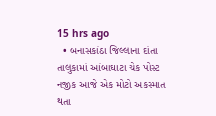15 hrs ago
  • બનાસકાંઠા જિલ્લાના દાંતા તાલુકામાં આંબાઘાટા ચેક પોસ્ટ નજીક આજે એક મોટો અકસ્માત થતા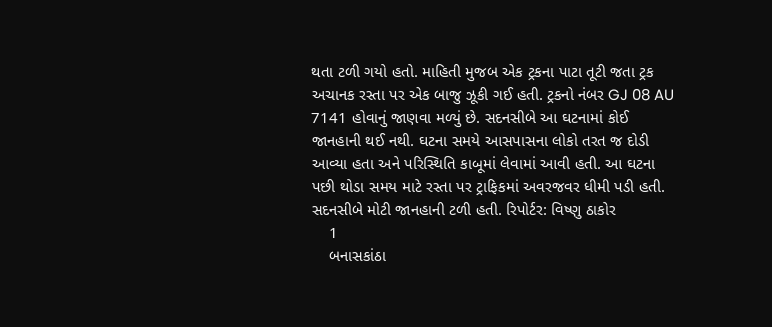થતા ટળી ગયો હતો. માહિતી મુજબ એક ટ્રકના પાટા તૂટી જતા ટ્રક અચાનક રસ્તા પર એક બાજુ ઝૂકી ગઈ હતી. ટ્રકનો નંબર GJ 08 AU 7141 હોવાનું જાણવા મળ્યું છે. સદનસીબે આ ઘટનામાં કોઈ જાનહાની થઈ નથી. ઘટના સમયે આસપાસના લોકો તરત જ દોડી આવ્યા હતા અને પરિસ્થિતિ કાબૂમાં લેવામાં આવી હતી. આ ઘટના પછી થોડા સમય માટે રસ્તા પર ટ્રાફિકમાં અવરજવર ધીમી પડી હતી. સદનસીબે મોટી જાનહાની ટળી હતી. રિપોર્ટર: વિષ્ણુ ઠાકોર
    1
    બનાસકાંઠા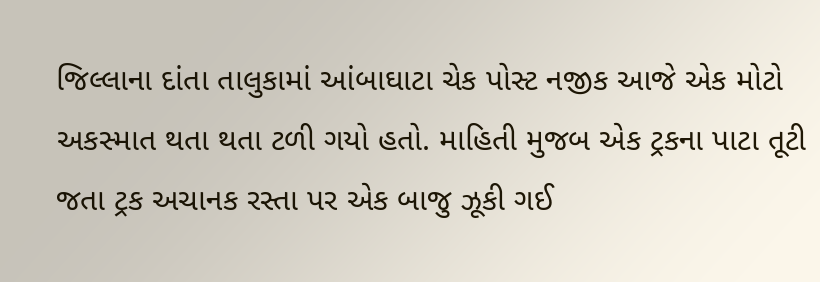જિલ્લાના દાંતા તાલુકામાં આંબાઘાટા ચેક પોસ્ટ નજીક આજે એક મોટો અકસ્માત થતા થતા ટળી ગયો હતો. માહિતી મુજબ એક ટ્રકના પાટા તૂટી જતા ટ્રક અચાનક રસ્તા પર એક બાજુ ઝૂકી ગઈ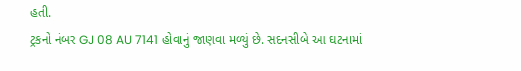હતી.
ટ્રકનો નંબર GJ 08 AU 7141 હોવાનું જાણવા મળ્યું છે. સદનસીબે આ ઘટનામાં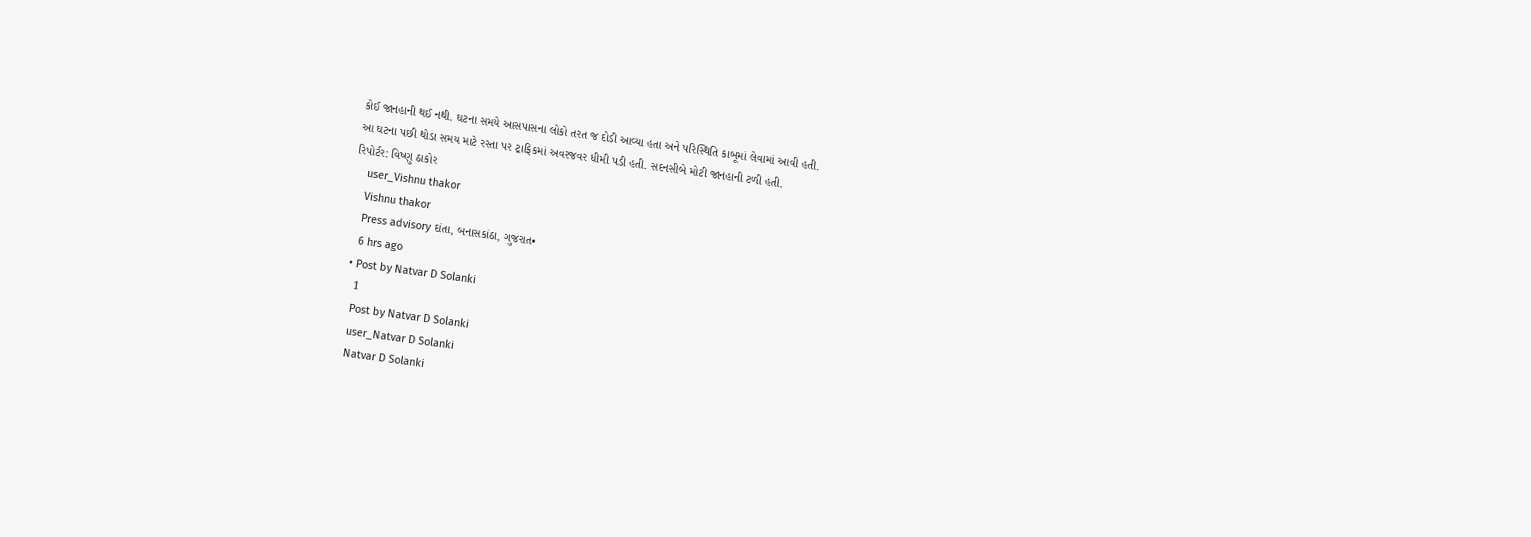કોઈ જાનહાની થઈ નથી. ઘટના સમયે આસપાસના લોકો તરત જ દોડી આવ્યા હતા અને પરિસ્થિતિ કાબૂમાં લેવામાં આવી હતી.
આ ઘટના પછી થોડા સમય માટે રસ્તા પર ટ્રાફિકમાં અવરજવર ધીમી પડી હતી. સદનસીબે મોટી જાનહાની ટળી હતી.
રિપોર્ટર: વિષ્ણુ ઠાકોર
    user_Vishnu thakor
    Vishnu thakor
    Press advisory દાંતા, બનાસકાંઠા, ગુજરાત•
    6 hrs ago
  • Post by Natvar D Solanki
    1
    Post by Natvar D Solanki
    user_Natvar D Solanki
    Natvar D Solanki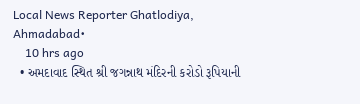Local News Reporter Ghatlodiya, Ahmadabad•
    10 hrs ago
  • અમદાવાદ સ્થિત શ્રી જગન્નાથ મંદિરની કરોડો રૂપિયાની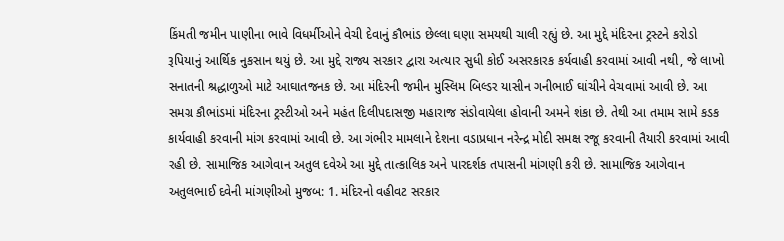કિંમતી જમીન પાણીના ભાવે વિધર્મીઓને વેચી દેવાનું કૌભાંડ છેલ્લા ઘણા સમયથી ચાલી રહ્યું છે. આ મુદ્દે મંદિરના ટ્રસ્ટને કરોડો રૂપિયાનું આર્થિક નુકસાન થયું છે. આ મુદ્દે રાજ્ય સરકાર દ્વારા અત્યાર સુધી કોઈ અસરકારક કર્યવાહી કરવામાં આવી નથી, જે લાખો સનાતની શ્રદ્ધાળુઓ માટે આઘાતજનક છે. આ મંદિરની જમીન મુસ્લિમ બિલ્ડર યાસીન ગનીભાઈ ઘાંચીને વેચવામાં આવી છે. આ સમગ્ર કૌભાંડમાં મંદિરના ટ્રસ્ટીઓ અને મહંત દિલીપદાસજી મહારાજ સંડોવાયેલા હોવાની અમને શંકા છે. તેથી આ તમામ સામે કડક કાર્યવાહી કરવાની માંગ કરવામાં આવી છે. આ ગંભીર મામલાને દેશના વડાપ્રધાન નરેન્દ્ર મોદી સમક્ષ રજૂ કરવાની તૈયારી કરવામાં આવી રહી છે. સામાજિક આગેવાન અતુલ દવેએ આ મુદ્દે તાત્કાલિક અને પારદર્શક તપાસની માંગણી કરી છે. સામાજિક આગેવાન અતુલભાઈ દવેની માંગણીઓ મુજબ: 1. મંદિરનો વહીવટ સરકાર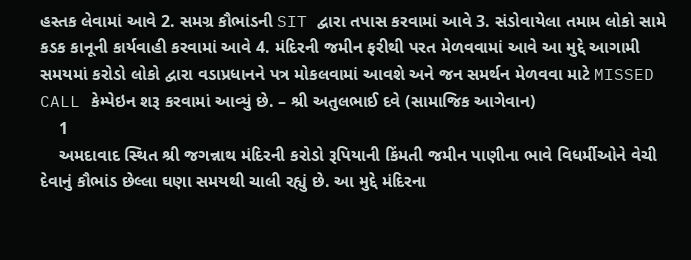હસ્તક લેવામાં આવે 2. સમગ્ર કૌભાંડની SIT દ્વારા તપાસ કરવામાં આવે 3. સંડોવાયેલા તમામ લોકો સામે કડક કાનૂની કાર્યવાહી કરવામાં આવે 4. મંદિરની જમીન ફરીથી પરત મેળવવામાં આવે આ મુદ્દે આગામી સમયમાં કરોડો લોકો દ્વારા વડાપ્રધાનને પત્ર મોકલવામાં આવશે અને જન સમર્થન મેળવવા માટે MISSED CALL કેમ્પેઇન શરૂ કરવામાં આવ્યું છે. – શ્રી અતુલભાઈ દવે (સામાજિક આગેવાન)
    1
    અમદાવાદ સ્થિત શ્રી જગન્નાથ મંદિરની કરોડો રૂપિયાની કિંમતી જમીન પાણીના ભાવે વિધર્મીઓને વેચી દેવાનું કૌભાંડ છેલ્લા ઘણા સમયથી ચાલી રહ્યું છે. આ મુદ્દે મંદિરના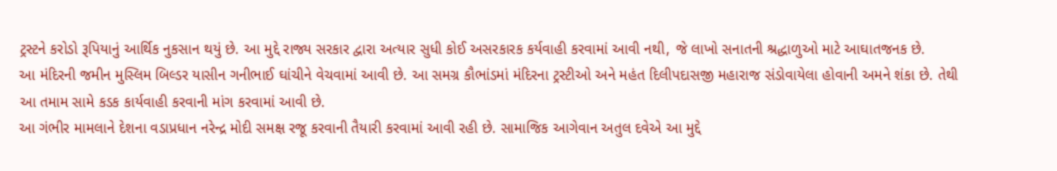ટ્રસ્ટને કરોડો રૂપિયાનું આર્થિક નુકસાન થયું છે. આ મુદ્દે રાજ્ય સરકાર દ્વારા અત્યાર સુધી કોઈ અસરકારક કર્યવાહી કરવામાં આવી નથી, જે લાખો સનાતની શ્રદ્ધાળુઓ માટે આઘાતજનક છે.
આ મંદિરની જમીન મુસ્લિમ બિલ્ડર યાસીન ગનીભાઈ ઘાંચીને વેચવામાં આવી છે. આ સમગ્ર કૌભાંડમાં મંદિરના ટ્રસ્ટીઓ અને મહંત દિલીપદાસજી મહારાજ સંડોવાયેલા હોવાની અમને શંકા છે. તેથી આ તમામ સામે કડક કાર્યવાહી કરવાની માંગ કરવામાં આવી છે.
આ ગંભીર મામલાને દેશના વડાપ્રધાન નરેન્દ્ર મોદી સમક્ષ રજૂ કરવાની તૈયારી કરવામાં આવી રહી છે. સામાજિક આગેવાન અતુલ દવેએ આ મુદ્દે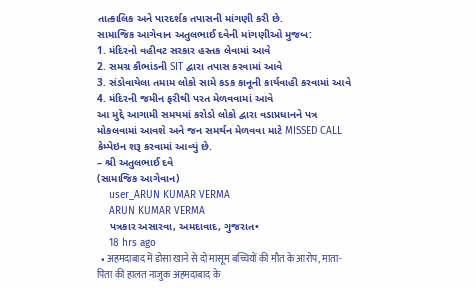તાત્કાલિક અને પારદર્શક તપાસની માંગણી કરી છે.
સામાજિક આગેવાન અતુલભાઈ દવેની માંગણીઓ મુજબ:
1. મંદિરનો વહીવટ સરકાર હસ્તક લેવામાં આવે
2. સમગ્ર કૌભાંડની SIT દ્વારા તપાસ કરવામાં આવે
3. સંડોવાયેલા તમામ લોકો સામે કડક કાનૂની કાર્યવાહી કરવામાં આવે
4. મંદિરની જમીન ફરીથી પરત મેળવવામાં આવે
આ મુદ્દે આગામી સમયમાં કરોડો લોકો દ્વારા વડાપ્રધાનને પત્ર મોકલવામાં આવશે અને જન સમર્થન મેળવવા માટે MISSED CALL કેમ્પેઇન શરૂ કરવામાં આવ્યું છે.
– શ્રી અતુલભાઈ દવે
(સામાજિક આગેવાન)
    user_ARUN KUMAR VERMA
    ARUN KUMAR VERMA
    પત્રકાર અસારવા, અમદાવાદ, ગુજરાત•
    18 hrs ago
  • अहमदाबाद में डोसा खाने से दो मासूम बच्चियों की मौत के आरोप, माता-पिता की हालत नाजुक अहमदाबाद के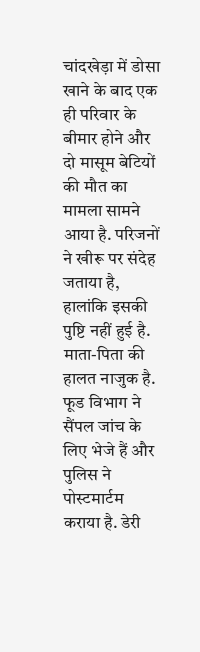चांदखेड़ा में डोसा खाने के बाद एक ही परिवार के बीमार होने और दो मासूम बेटियों की मौत का मामला सामने आया है. परिजनों ने खीरू पर संदेह जताया है, हालांकि इसकी पुष्टि नहीं हुई है. माता-पिता की हालत नाजुक है. फूड विभाग ने सैंपल जांच के लिए भेजे हैं और पुलिस ने पोस्टमार्टम कराया है. डेरी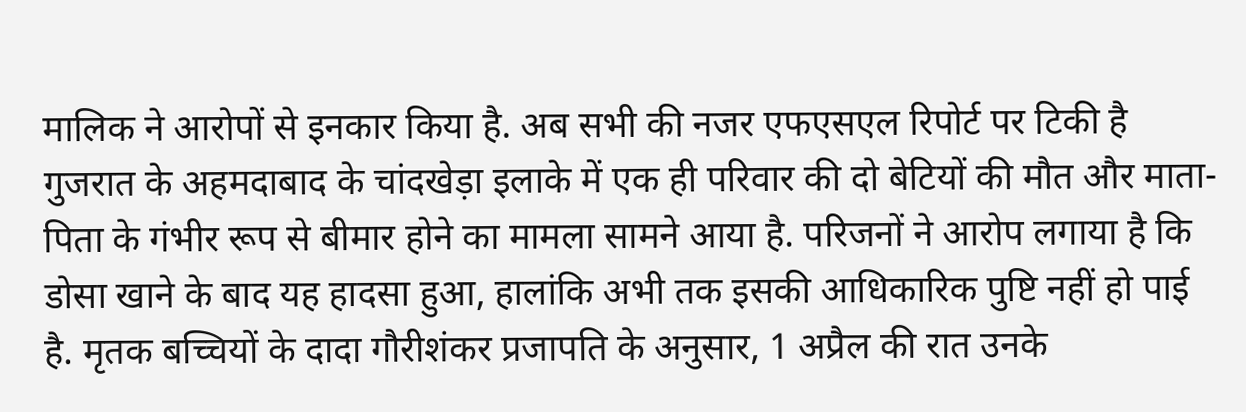मालिक ने आरोपों से इनकार किया है. अब सभी की नजर एफएसएल रिपोर्ट पर टिकी है गुजरात के अहमदाबाद के चांदखेड़ा इलाके में एक ही परिवार की दो बेटियों की मौत और माता-पिता के गंभीर रूप से बीमार होने का मामला सामने आया है. परिजनों ने आरोप लगाया है कि डोसा खाने के बाद यह हादसा हुआ, हालांकि अभी तक इसकी आधिकारिक पुष्टि नहीं हो पाई है. मृतक बच्चियों के दादा गौरीशंकर प्रजापति के अनुसार, 1 अप्रैल की रात उनके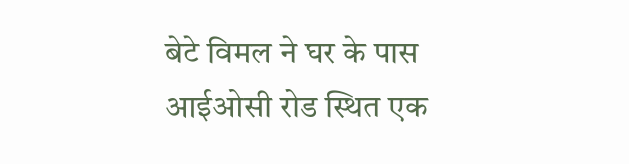बेटे विमल ने घर के पास आईओसी रोड स्थित एक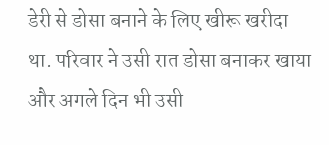डेरी से डोसा बनाने के लिए खीरू खरीदा था. परिवार ने उसी रात डोसा बनाकर खाया और अगले दिन भी उसी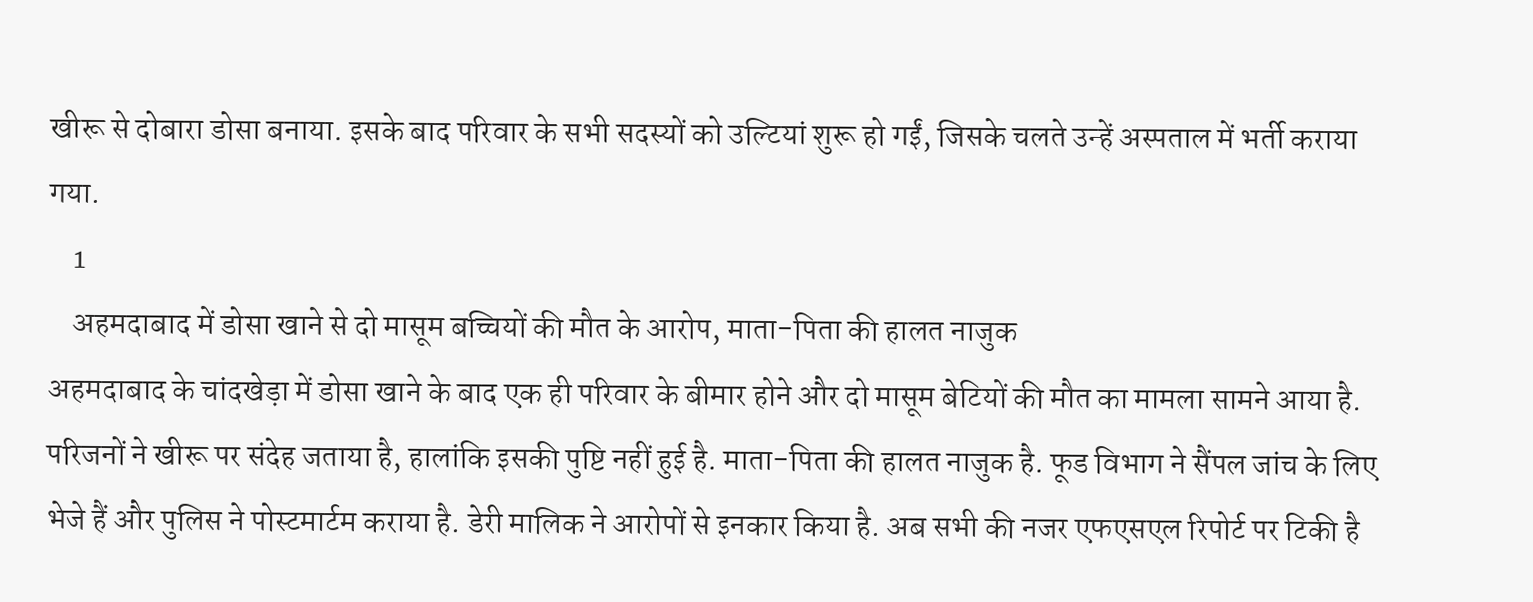खीरू से दोबारा डोसा बनाया. इसके बाद परिवार के सभी सदस्यों को उल्टियां शुरू हो गईं, जिसके चलते उन्हें अस्पताल में भर्ती कराया गया.
    1
    अहमदाबाद में डोसा खाने से दो मासूम बच्चियों की मौत के आरोप, माता-पिता की हालत नाजुक
अहमदाबाद के चांदखेड़ा में डोसा खाने के बाद एक ही परिवार के बीमार होने और दो मासूम बेटियों की मौत का मामला सामने आया है. परिजनों ने खीरू पर संदेह जताया है, हालांकि इसकी पुष्टि नहीं हुई है. माता-पिता की हालत नाजुक है. फूड विभाग ने सैंपल जांच के लिए भेजे हैं और पुलिस ने पोस्टमार्टम कराया है. डेरी मालिक ने आरोपों से इनकार किया है. अब सभी की नजर एफएसएल रिपोर्ट पर टिकी है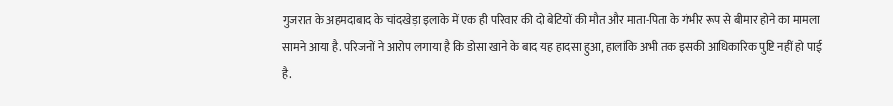गुजरात के अहमदाबाद के चांदखेड़ा इलाके में एक ही परिवार की दो बेटियों की मौत और माता-पिता के गंभीर रूप से बीमार होने का मामला सामने आया है. परिजनों ने आरोप लगाया है कि डोसा खाने के बाद यह हादसा हुआ, हालांकि अभी तक इसकी आधिकारिक पुष्टि नहीं हो पाई है.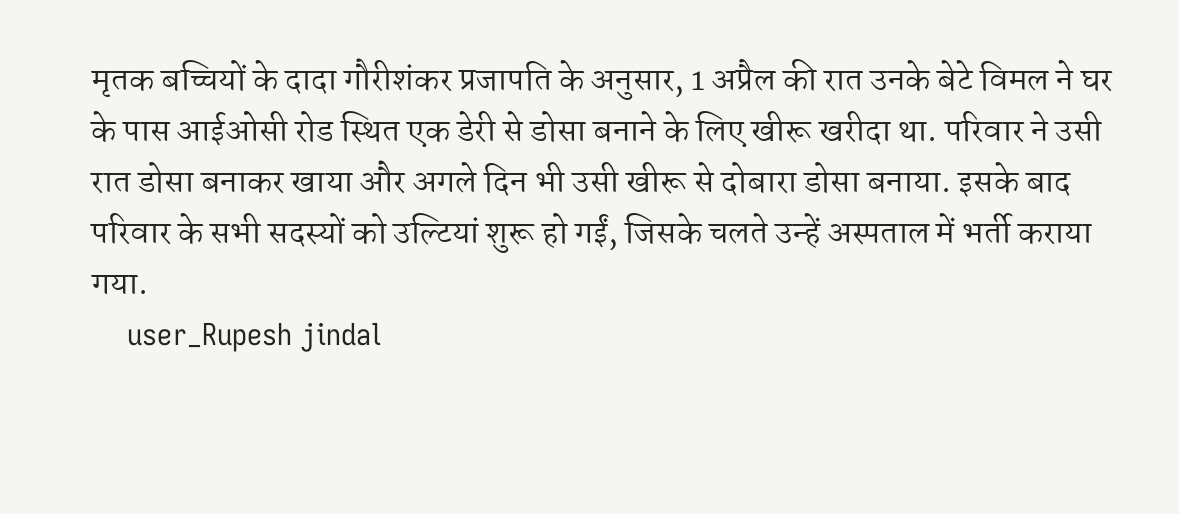मृतक बच्चियों के दादा गौरीशंकर प्रजापति के अनुसार, 1 अप्रैल की रात उनके बेटे विमल ने घर के पास आईओसी रोड स्थित एक डेरी से डोसा बनाने के लिए खीरू खरीदा था. परिवार ने उसी रात डोसा बनाकर खाया और अगले दिन भी उसी खीरू से दोबारा डोसा बनाया. इसके बाद परिवार के सभी सदस्यों को उल्टियां शुरू हो गईं, जिसके चलते उन्हें अस्पताल में भर्ती कराया गया.
    user_Rupesh jindal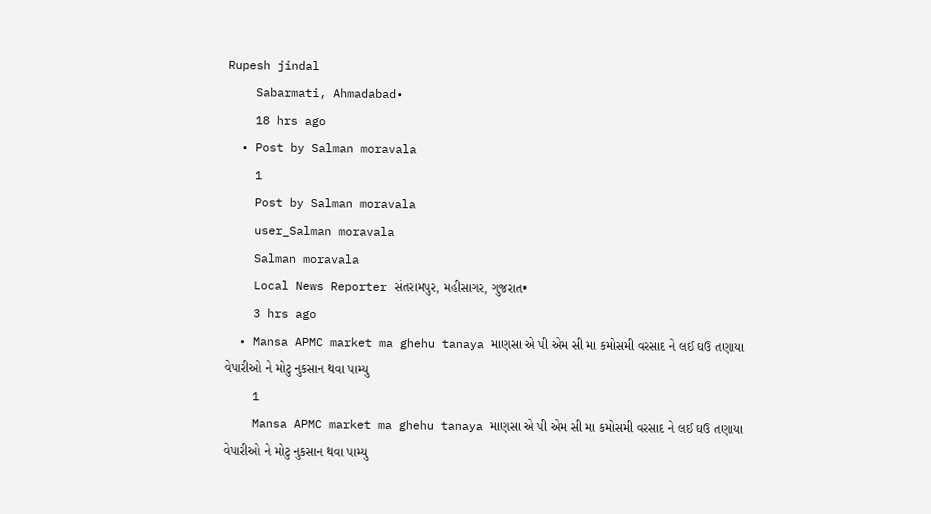Rupesh jindal
    Sabarmati, Ahmadabad•
    18 hrs ago
  • Post by Salman moravala
    1
    Post by Salman moravala
    user_Salman moravala
    Salman moravala
    Local News Reporter સંતરામપુર, મહીસાગર, ગુજરાત•
    3 hrs ago
  • Mansa APMC market ma ghehu tanaya માણસા એ પી એમ સી મા કમોસમી વરસાદ ને લઈ ઘઉ તણાયા વેપારીઓ ને મોટુ નુકસાન થવા પામ્યુ
    1
    Mansa APMC market ma ghehu tanaya માણસા એ પી એમ સી મા કમોસમી વરસાદ ને લઈ ઘઉ તણાયા વેપારીઓ ને મોટુ નુકસાન થવા પામ્યુ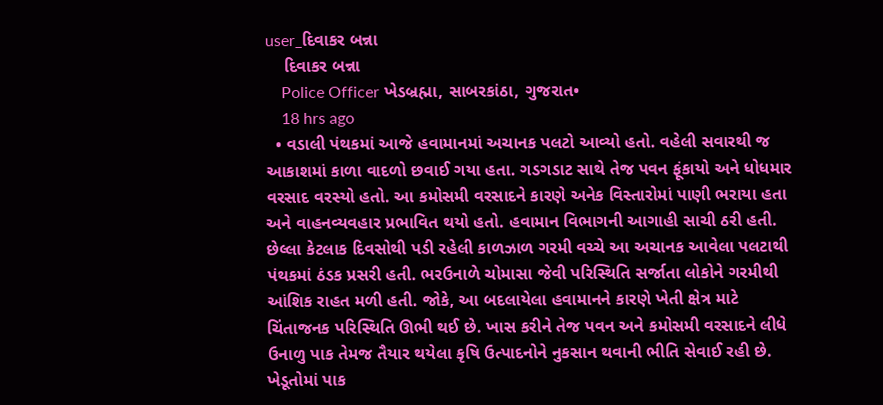user_દિવાકર બન્ના
    દિવાકર બન્ના
    Police Officer ખેડબ્રહ્મા, સાબરકાંઠા, ગુજરાત•
    18 hrs ago
  • વડાલી પંથકમાં આજે હવામાનમાં અચાનક પલટો આવ્યો હતો. વહેલી સવારથી જ આકાશમાં કાળા વાદળો છવાઈ ગયા હતા. ગડગડાટ સાથે તેજ પવન ફૂંકાયો અને ધોધમાર વરસાદ વરસ્યો હતો. આ કમોસમી વરસાદને કારણે અનેક વિસ્તારોમાં પાણી ભરાયા હતા અને વાહનવ્યવહાર પ્રભાવિત થયો હતો. હવામાન વિભાગની આગાહી સાચી ઠરી હતી. છેલ્લા કેટલાક દિવસોથી પડી રહેલી કાળઝાળ ગરમી વચ્ચે આ અચાનક આવેલા પલટાથી પંથકમાં ઠંડક પ્રસરી હતી. ભરઉનાળે ચોમાસા જેવી પરિસ્થિતિ સર્જાતા લોકોને ગરમીથી આંશિક રાહત મળી હતી. જોકે, આ બદલાયેલા હવામાનને કારણે ખેતી ક્ષેત્ર માટે ચિંતાજનક પરિસ્થિતિ ઊભી થઈ છે. ખાસ કરીને તેજ પવન અને કમોસમી વરસાદને લીધે ઉનાળુ પાક તેમજ તૈયાર થયેલા કૃષિ ઉત્પાદનોને નુકસાન થવાની ભીતિ સેવાઈ રહી છે. ખેડૂતોમાં પાક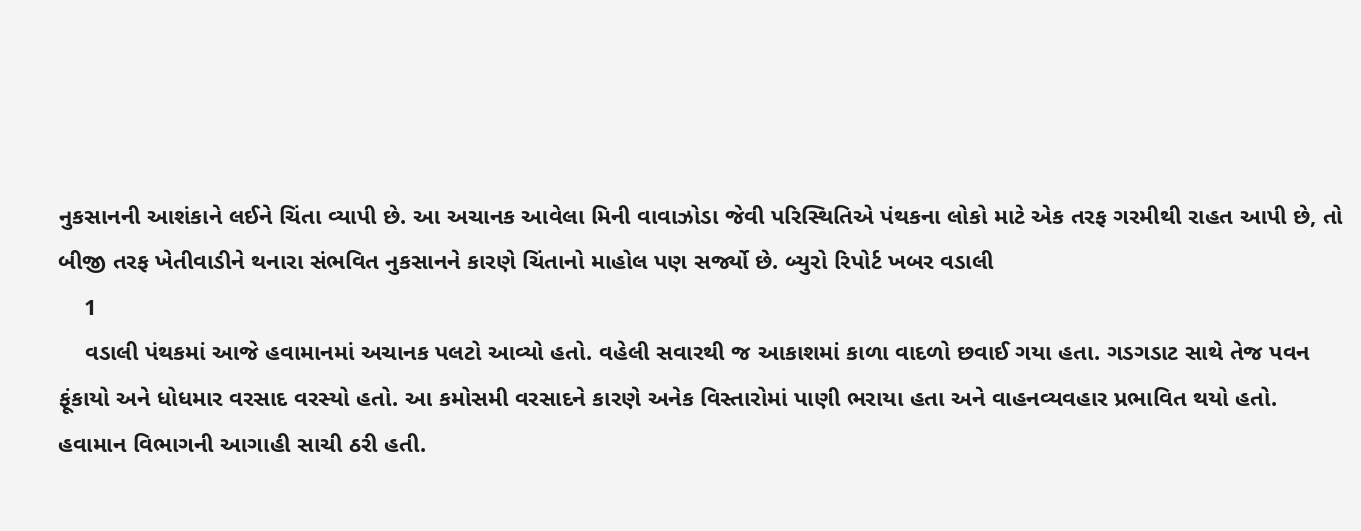નુકસાનની આશંકાને લઈને ચિંતા વ્યાપી છે. આ અચાનક આવેલા મિની વાવાઝોડા જેવી પરિસ્થિતિએ પંથકના લોકો માટે એક તરફ ગરમીથી રાહત આપી છે, તો બીજી તરફ ખેતીવાડીને થનારા સંભવિત નુકસાનને કારણે ચિંતાનો માહોલ પણ સર્જ્યો છે. બ્યુરો રિપોર્ટ ખબર વડાલી
    1
    વડાલી પંથકમાં આજે હવામાનમાં અચાનક પલટો આવ્યો હતો. વહેલી સવારથી જ આકાશમાં કાળા વાદળો છવાઈ ગયા હતા. ગડગડાટ સાથે તેજ પવન ફૂંકાયો અને ધોધમાર વરસાદ વરસ્યો હતો. આ કમોસમી વરસાદને કારણે અનેક વિસ્તારોમાં પાણી ભરાયા હતા અને વાહનવ્યવહાર પ્રભાવિત થયો હતો.
હવામાન વિભાગની આગાહી સાચી ઠરી હતી.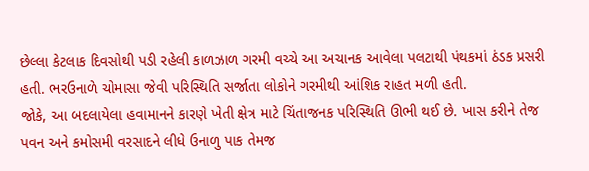છેલ્લા કેટલાક દિવસોથી પડી રહેલી કાળઝાળ ગરમી વચ્ચે આ અચાનક આવેલા પલટાથી પંથકમાં ઠંડક પ્રસરી હતી. ભરઉનાળે ચોમાસા જેવી પરિસ્થિતિ સર્જાતા લોકોને ગરમીથી આંશિક રાહત મળી હતી.
જોકે, આ બદલાયેલા હવામાનને કારણે ખેતી ક્ષેત્ર માટે ચિંતાજનક પરિસ્થિતિ ઊભી થઈ છે. ખાસ કરીને તેજ પવન અને કમોસમી વરસાદને લીધે ઉનાળુ પાક તેમજ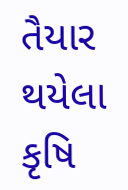તૈયાર થયેલા કૃષિ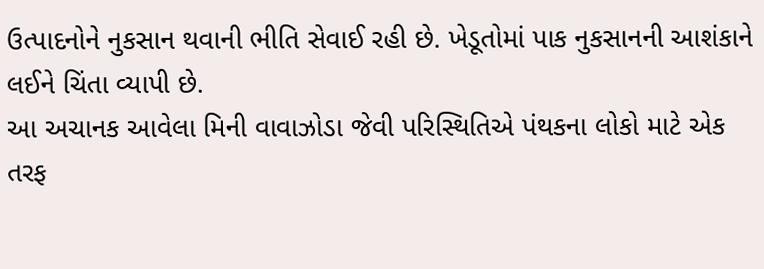ઉત્પાદનોને નુકસાન થવાની ભીતિ સેવાઈ રહી છે. ખેડૂતોમાં પાક નુકસાનની આશંકાને લઈને ચિંતા વ્યાપી છે.
આ અચાનક આવેલા મિની વાવાઝોડા જેવી પરિસ્થિતિએ પંથકના લોકો માટે એક તરફ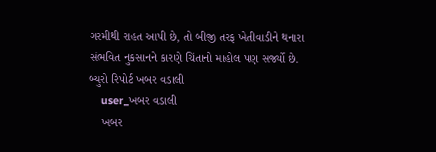ગરમીથી રાહત આપી છે, તો બીજી તરફ ખેતીવાડીને થનારા સંભવિત નુકસાનને કારણે ચિંતાનો માહોલ પણ સર્જ્યો છે.
બ્યુરો રિપોર્ટ ખબર વડાલી
    user_ખબર વડાલી
    ખબર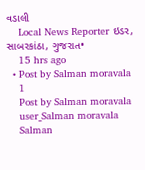વડાલી
    Local News Reporter ઇડર, સાબરકાંઠા, ગુજરાત•
    15 hrs ago
  • Post by Salman moravala
    1
    Post by Salman moravala
    user_Salman moravala
    Salman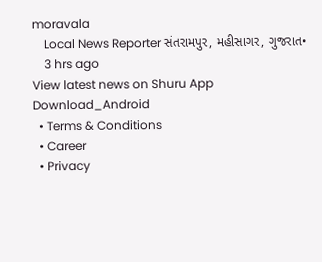moravala
    Local News Reporter સંતરામપુર, મહીસાગર, ગુજરાત•
    3 hrs ago
View latest news on Shuru App
Download_Android
  • Terms & Conditions
  • Career
  • Privacy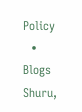Policy
  • Blogs
Shuru,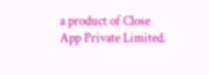a product of Close App Private Limited.